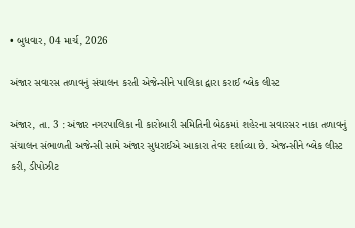• બુધવાર, 04 માર્ચ, 2026

અંજાર સવારસ તળાવનું સંચાલન કરતી એજેન્સીને પાલિકા દ્વારા કરાઈ બ્લેક લીસ્ટ

અંજાર, તા. 3 : અંજાર નગરપાલિકા ની કારોબારી સમિતિની બેઠકમાં શહેરના સવારસર નાકા તળાવનું સંચાલન સંભાળતી અજેન્સી સામે અંજાર સુધરાઈએ આકારા તેવર દર્શાવ્યા છે. એજન્સીને બ્લેક લીસ્ટ કરી, ડીપોઝીટ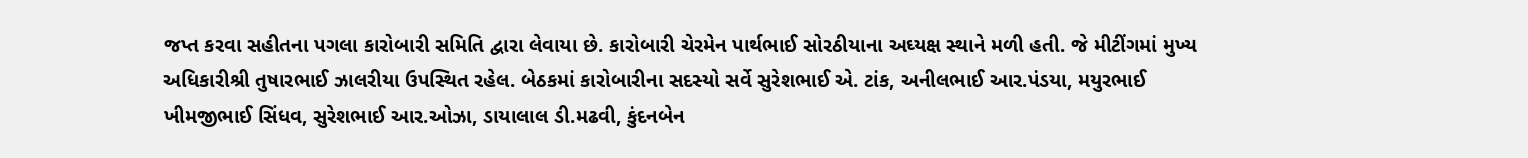જપ્ત કરવા સહીતના પગલા કારોબારી સમિતિ દ્વારા લેવાયા છે. કારોબારી ચેરમેન પાર્થભાઈ સોરઠીયાના અઘ્યક્ષ સ્થાને મળી હતી. જે મીટીંગમાં મુખ્ય અધિકારીશ્રી તુષારભાઈ ઝાલરીયા ઉપસ્થિત રહેલ. બેઠકમાં કારોબારીના સદસ્યો સર્વે સુરેશભાઈ એ. ટાંક, અનીલભાઈ આર.પંડયા, મયુરભાઈ ખીમજીભાઈ સિંધવ, સુરેશભાઈ આર.ઓઝા, ડાયાલાલ ડી.મઢવી, કુંદનબેન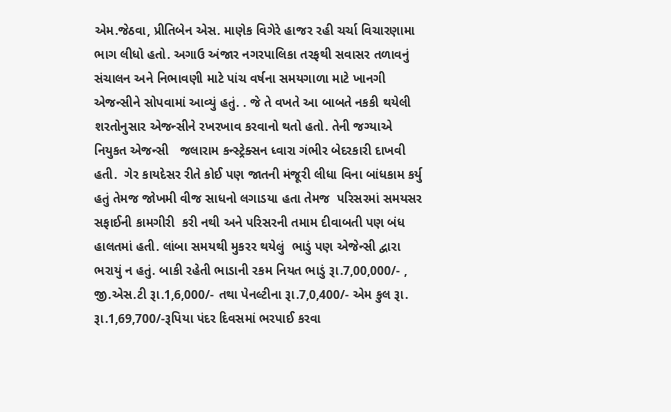એમ.જેઠવા, પ્રીતિબેન એસ. માણેક વિગેરે હાજર રહી ચર્ચા વિચારણામા ભાગ લીધો હતો. અગાઉ અંજાર નગરપાલિકા તરફથી સવાસર તળાવનું  સંચાલન અને નિભાવણી માટે પાંચ વર્ષના સમયગાળા માટે ખાનગી એજન્સીને સોપવામાં આવ્યું હતું. . જે તે વખતે આ બાબતે નકકી થયેલી શરતોનુસાર એજન્સીને રખરખાવ કરવાનો થતો હતો. તેની જગ્યાએ નિયુકત એજન્સી   જલારામ કન્સ્ટ્રેક્સન ધ્વારા ગંભીર બેદરકારી દાખવી હતી.  ગેર કાયદેસર રીતે કોઈ પણ જાતની મંજૂરી લીધા વિના બાંધકામ કર્યુ હતું તેમજ જોખમી વીજ સાધનો લગાડયા હતા તેમજ  પરિસરમાં સમયસર સફાઈની કામગીરી  કરી નથી અને પરિસરની તમામ દીવાબતી પણ બંધ  હાલતમાં હતી. લાંબા સમયથી મુકરર થયેલું  ભાડું પણ એજેન્સી દ્વારા ભરાયું ન હતું. બાકી રહેતી ભાડાની રકમ નિયત ભાડું રૂા.7,00,000/- ,  જી.એસ.ટી રૂા.1,6,000/- તથા પેનલ્ટીના રૂા.7,0,400/- એમ કુલ રૂા. રૂા.1,69,700/-રૂપિયા પંદર દિવસમાં ભરપાઈ કરવા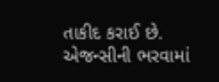તાકીદ કરાઈ છે.  એજન્સીની ભરવામાં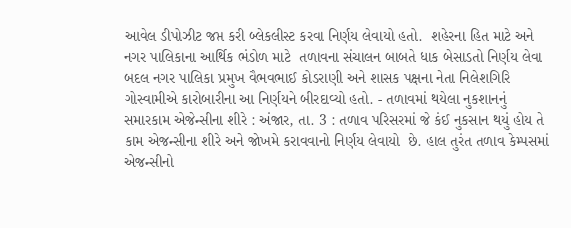આવેલ ડીપોઝીટ જપ્ત કરી બ્લેકલીસ્ટ કરવા નિર્ણય લેવાયો હતો.  શહેરના હિત માટે અને નગર પાલિકાના આર્થિક ભંડોળ માટે  તળાવના સંચાલન બાબતે ધાક બેસાડતો નિર્ણય લેવા બદલ નગર પાલિકા પ્રમુખ વૈભવભાઈ કોડરાણી અને શાસક પક્ષના નેતા નિલેશગિરિ ગોસ્વામીએ કારોબારીના આ નિર્ણયને બીરદાવ્યો હતો. - તળાવમાં થયેલા નુકશાનનું  સમારકામ એજેન્સીના શીરે : અંજાર, તા. 3 : તળાવ પરિસરમાં જે કંઈ નુકસાન થયું હોય તે કામ એજન્સીના શીરે અને જોખમે કરાવવાનો નિર્ણય લેવાયો  છે. હાલ તુરંત તળાવ કેમ્પસમાં એજન્સીનો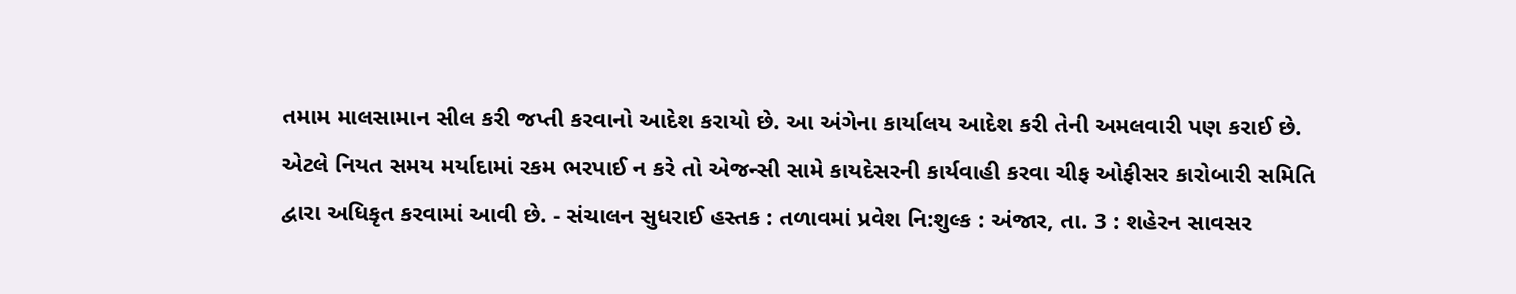તમામ માલસામાન સીલ કરી જપ્તી કરવાનો આદેશ કરાયો છે. આ અંગેના કાર્યાલય આદેશ કરી તેની અમલવારી પણ કરાઈ છે. એટલે નિયત સમય મર્યાદામાં રકમ ભરપાઈ ન કરે તો એજન્સી સામે કાયદેસરની કાર્યવાહી કરવા ચીફ ઓફીસર કારોબારી સમિતિ દ્વારા અધિકૃત કરવામાં આવી છે. - સંચાલન સુધરાઈ હસ્તક : તળાવમાં પ્રવેશ નિ:શુલ્ક : અંજાર, તા. 3 : શહેરન સાવસર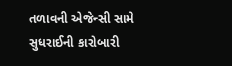તળાવની એજેન્સી સામે સુધરાઈની કારોબારી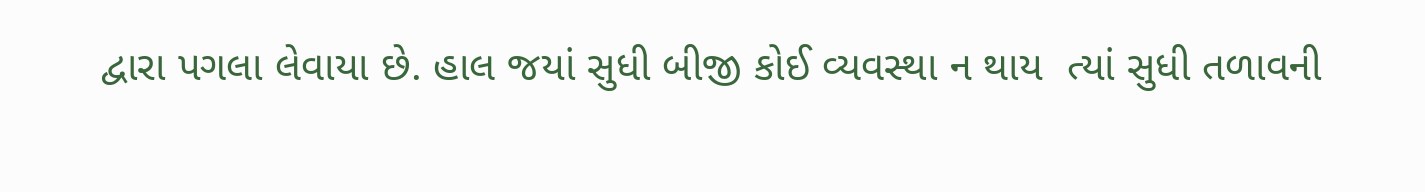દ્વારા પગલા લેવાયા છે. હાલ જયાં સુધી બીજી કોઈ વ્યવસ્થા ન થાય  ત્યાં સુધી તળાવની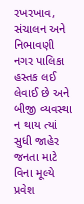રખરખાવ, સંચાલન અને નિભાવણી નગર પાલિકા હસ્તક લઈ લેવાઈ છે અને બીજી વ્યવસ્થા ન થાય ત્યાં સુધી જાહેર જનતા માટે વિના મૂલ્યે પ્રવેશ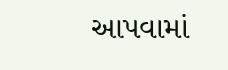આપવામાં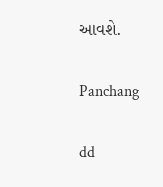આવશે.

Panchang

dd